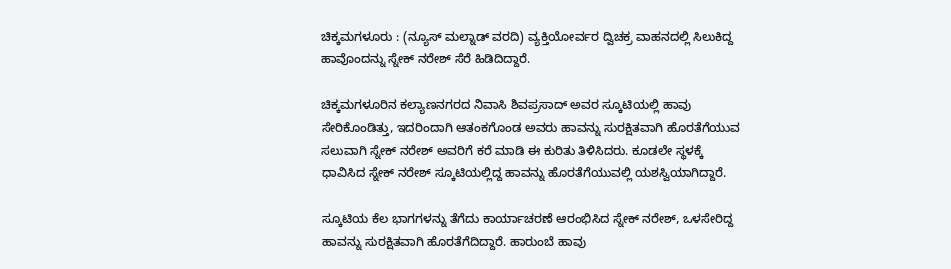ಚಿಕ್ಕಮಗಳೂರು : (ನ್ಯೂಸ್ ಮಲ್ನಾಡ್ ವರದಿ) ವ್ಯಕ್ತಿಯೋರ್ವರ ದ್ವಿಚಕ್ರ ವಾಹನದಲ್ಲಿ ಸಿಲುಕಿದ್ದ ಹಾವೊಂದನ್ನು ಸ್ನೇಕ್ ನರೇಶ್ ಸೆರೆ ಹಿಡಿದಿದ್ದಾರೆ.

ಚಿಕ್ಕಮಗಳೂರಿನ ಕಲ್ಯಾಣನಗರದ ನಿವಾಸಿ ಶಿವಪ್ರಸಾದ್ ಅವರ ಸ್ಕೂಟಿಯಲ್ಲಿ ಹಾವು ಸೇರಿಕೊಂಡಿತ್ತು, ಇದರಿಂದಾಗಿ ಆತಂಕಗೊಂಡ ಅವರು ಹಾವನ್ನು ಸುರಕ್ಷಿತವಾಗಿ ಹೊರತೆಗೆಯುವ ಸಲುವಾಗಿ ಸ್ನೇಕ್ ನರೇಶ್ ಅವರಿಗೆ ಕರೆ ಮಾಡಿ ಈ ಕುರಿತು ತಿಳಿಸಿದರು. ಕೂಡಲೇ ಸ್ಥಳಕ್ಕೆ ಧಾವಿಸಿದ ಸ್ನೇಕ್ ನರೇಶ್ ಸ್ಕೂಟಿಯಲ್ಲಿದ್ದ ಹಾವನ್ನು ಹೊರತೆಗೆಯುವಲ್ಲಿ ಯಶಸ್ವಿಯಾಗಿದ್ದಾರೆ.

ಸ್ಕೂಟಿಯ ಕೆಲ ಭಾಗಗಳನ್ನು ತೆಗೆದು ಕಾರ್ಯಾಚರಣೆ ಆರಂಭಿಸಿದ ಸ್ನೇಕ್ ನರೇಶ್, ಒಳಸೇರಿದ್ದ ಹಾವನ್ನು ಸುರಕ್ಷಿತವಾಗಿ ಹೊರತೆಗೆದಿದ್ದಾರೆ. ಹಾರುಂಬೆ ಹಾವು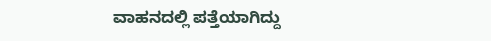ವಾಹನದಲ್ಲಿ ಪತ್ತೆಯಾಗಿದ್ದು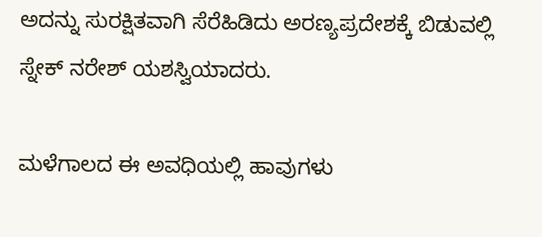ಅದನ್ನು ಸುರಕ್ಷಿತವಾಗಿ ಸೆರೆಹಿಡಿದು ಅರಣ್ಯಪ್ರದೇಶಕ್ಕೆ ಬಿಡುವಲ್ಲಿ ಸ್ನೇಕ್ ನರೇಶ್ ಯಶಸ್ವಿಯಾದರು.

ಮಳೆಗಾಲದ ಈ ಅವಧಿಯಲ್ಲಿ ಹಾವುಗಳು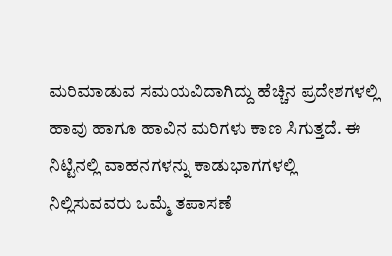ಮರಿಮಾಡುವ ಸಮಯವಿದಾಗಿದ್ದು ಹೆಚ್ಚಿನ ಪ್ರದೇಶಗಳಲ್ಲಿ ಹಾವು ಹಾಗೂ ಹಾವಿನ ಮರಿಗಳು ಕಾಣ ಸಿಗುತ್ತದೆ. ಈ ನಿಟ್ಟಿನಲ್ಲಿ ವಾಹನಗಳನ್ನು ಕಾಡುಭಾಗಗಳಲ್ಲಿ ನಿಲ್ಲಿಸುವವರು ಒಮ್ಮೆ ತಪಾಸಣೆ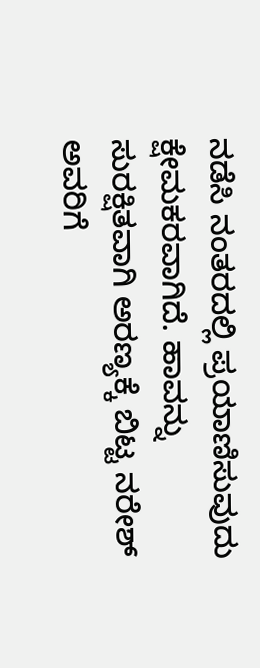ನಡೆಸಿ ನಂತರದಲ್ಲಿ ಪ್ರಯಾಣಿಸುವುದು ಕ್ಷೇಮಕರವಾಗಿದೆ. ಹಾವನ್ನು ಸುರಕ್ಷಿತವಾಗಿ ಅರಣ್ಯಕ್ಕೆ ಬಿಟ್ಟ ನರೇಶ್ ಅವರಿಗೆ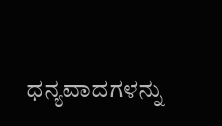ಧನ್ಯವಾದಗಳನ್ನು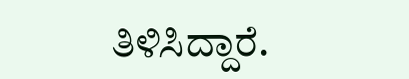ತಿಳಿಸಿದ್ದಾರೆ.